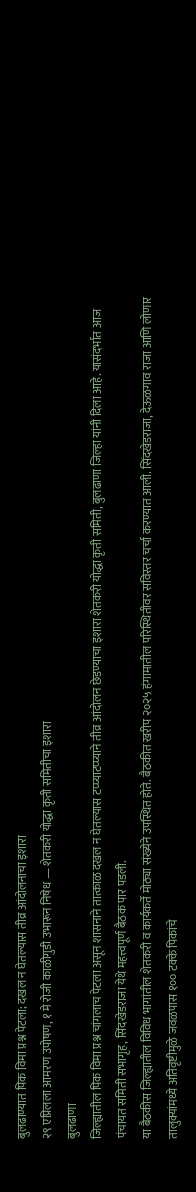बुलढाण्यात पिक विमा प्रश्न पेटला; दखल न घेतल्यास तीव्र आंदोलनाचा इशारा
२९ एप्रिलला आमरण उपोषण, १ मे रोजी काळीगुडी उभारून निषेध — शेतकरी योद्धा कृती समितीचा इशारा
बुलढाणा
जिल्ह्यातील पिक विमा प्रश्न चांगलाच पेटला असून शासनाने तात्काळ दखल न घेतल्यास टप्प्याटप्प्याने तीव्र आंदोलन छेडण्याचा इशारा शेतकरी योद्धा कृती समिती, बुलढाणा जिल्हा यांनी दिला आहे. यासंदर्भात आज पंचायत समिती सभागृह, सिंदखेडराजा येथे महत्त्वपूर्ण बैठक पार पडली.
या बैठकीस जिल्ह्यातील विविध भागांतील शेतकरी व कार्यकर्ते मोठ्या संख्येने उपस्थित होते. बैठकीत खरीप २०२५ हंगामातील परिस्थितीवर सविस्तर चर्चा करण्यात आली. सिंदखेडराजा, देऊळगाव राजा आणि लोणार तालुक्यांमध्ये अतिवृष्टीमुळे जवळपास १०० टक्के पिकांचे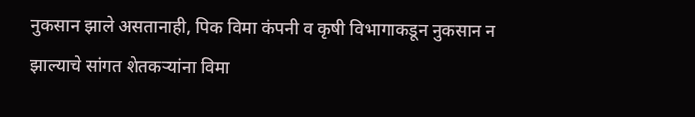नुकसान झाले असतानाही, पिक विमा कंपनी व कृषी विभागाकडून नुकसान न झाल्याचे सांगत शेतकऱ्यांना विमा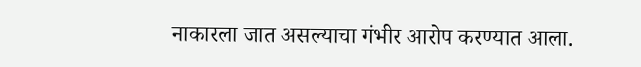नाकारला जात असल्याचा गंभीर आरोप करण्यात आला.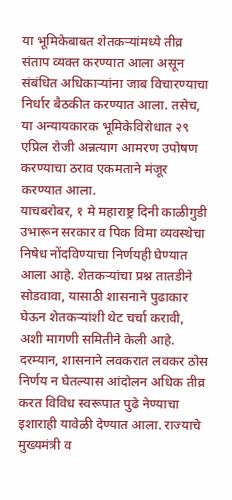या भूमिकेबाबत शेतकऱ्यांमध्ये तीव्र संताप व्यक्त करण्यात आला असून संबंधित अधिकाऱ्यांना जाब विचारण्याचा निर्धार बैठकीत करण्यात आला. तसेच, या अन्यायकारक भूमिकेविरोधात २९ एप्रिल रोजी अन्नत्याग आमरण उपोषण करण्याचा ठराव एकमताने मंजूर करण्यात आला.
याचबरोबर, १ मे महाराष्ट्र दिनी काळीगुडी उभारून सरकार व पिक विमा व्यवस्थेचा निषेध नोंदविण्याचा निर्णयही घेण्यात आला आहे. शेतकऱ्यांचा प्रश्न तातडीने सोडवावा, यासाठी शासनाने पुढाकार घेऊन शेतकऱ्यांशी थेट चर्चा करावी, अशी मागणी समितीने केली आहे.
दरम्यान, शासनाने लवकरात लवकर ठोस निर्णय न घेतल्यास आंदोलन अधिक तीव्र करत विविध स्वरूपात पुढे नेण्याचा इशाराही यावेळी देण्यात आला. राज्याचे मुख्यमंत्री व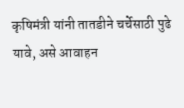कृषिमंत्री यांनी तातडीने चर्चेसाठी पुढे यावे, असे आवाहन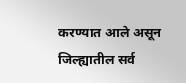करण्यात आले असून जिल्ह्यातील सर्व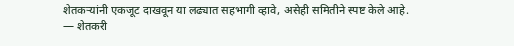शेतकऱ्यांनी एकजूट दाखवून या लढ्यात सहभागी व्हावे, असेही समितीने स्पष्ट केले आहे.
— शेतकरी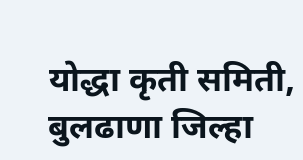योद्धा कृती समिती, बुलढाणा जिल्हा